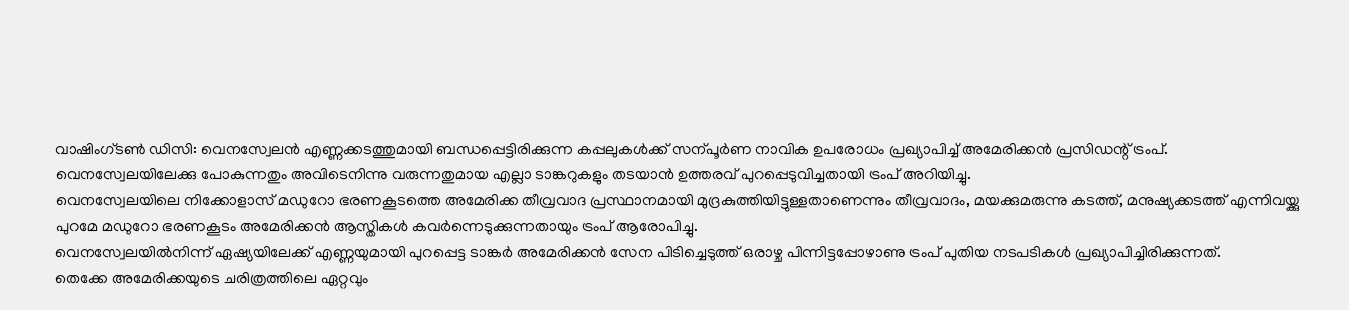വാഷിംഗ്ടൺ ഡിസി: വെനസ്വേലൻ എണ്ണക്കടത്തുമായി ബന്ധപ്പെട്ടിരിക്കുന്ന കപ്പലുകൾക്ക് സന്പൂർണ നാവിക ഉപരോധം പ്രഖ്യാപിച്ച് അമേരിക്കൻ പ്രസിഡന്റ് ട്രംപ്.
വെനസ്വേലയിലേക്കു പോകുന്നതും അവിടെനിന്നു വരുന്നതുമായ എല്ലാ ടാങ്കറുകളും തടയാൻ ഉത്തരവ് പുറപ്പെടുവിച്ചതായി ട്രംപ് അറിയിച്ചു.
വെനസ്വേലയിലെ നിക്കോളാസ് മഡുറോ ഭരണകൂടത്തെ അമേരിക്ക തീവ്രവാദ പ്രസ്ഥാനമായി മുദ്രകുത്തിയിട്ടുള്ളതാണെന്നും തീവ്രവാദം, മയക്കുമരുന്നു കടത്ത്, മനുഷ്യക്കടത്ത് എന്നിവയ്ക്കു പുറമേ മഡുറോ ഭരണകൂടം അമേരിക്കൻ ആസ്തികൾ കവർന്നെടുക്കുന്നതായും ട്രംപ് ആരോപിച്ചു.
വെനസ്വേലയിൽനിന്ന് ഏഷ്യയിലേക്ക് എണ്ണയുമായി പുറപ്പെട്ട ടാങ്കർ അമേരിക്കൻ സേന പിടിച്ചെടുത്ത് ഒരാഴ്ച പിന്നിട്ടപ്പോഴാണു ട്രംപ് പുതിയ നടപടികൾ പ്രഖ്യാപിച്ചിരിക്കുന്നത്.
തെക്കേ അമേരിക്കയുടെ ചരിത്രത്തിലെ ഏറ്റവും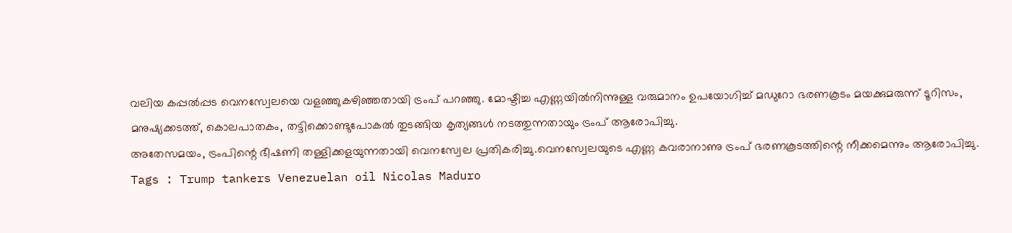വലിയ കപ്പൽപ്പട വെനസ്വേലയെ വളഞ്ഞുകഴിഞ്ഞതായി ട്രംപ് പറഞ്ഞു. മോഷ്ടിച്ച എണ്ണയിൽനിന്നുള്ള വരുമാനം ഉപയോഗിച്ച് മഡുറോ ഭരണകൂടം മയക്കുമരുന്ന് ടൂറിസം, മനുഷ്യക്കടത്ത്, കൊലപാതകം, തട്ടിക്കൊണ്ടുപോകൽ തുടങ്ങിയ കൃത്യങ്ങൾ നടത്തുന്നതായും ട്രംപ് ആരോപിച്ചു.
അതേസമയം, ട്രംപിന്റെ ഭീഷണി തള്ളിക്കളയുന്നതായി വെനസ്വേല പ്രതികരിച്ചു.വെനസ്വേലയുടെ എണ്ണ കവരാനാണു ട്രംപ് ഭരണകൂടത്തിന്റെ നീക്കമെന്നും ആരോപിച്ചു.
Tags : Trump tankers Venezuelan oil Nicolas Maduro